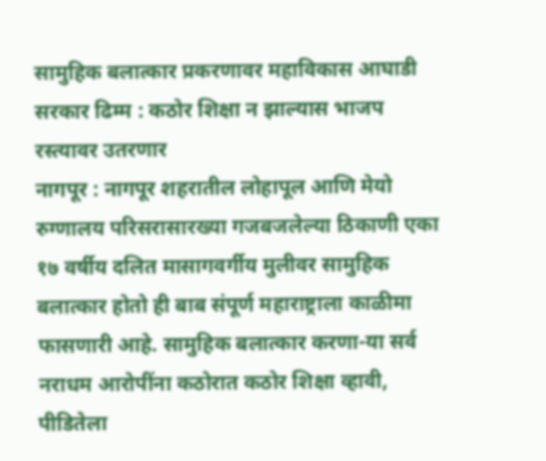सामुहिक बलात्कार प्रकरणावर महाविकास आघाडी सरकार ढिम्म : कठोर शिक्षा न झाल्यास भाजप रस्त्यावर उतरणार
नागपूर : नागपूर शहरातील लोहापूल आणि मेयो रुग्णालय परिसरासारख्या गजबजलेल्या ठिकाणी एका १७ वर्षीय दलित मासागवर्गीय मुलीवर सामुहिक बलात्कार होतो ही बाब संपूर्ण महाराष्ट्राला काळीमा फासणारी आहे. सामुहिक बलात्कार करणा-या सर्व नराधम आरोपींना कठोरात कठोर शिक्षा व्हावी, पीडितेला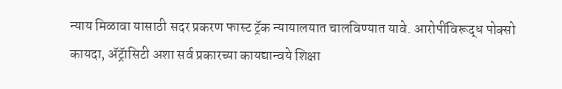न्याय मिळावा यासाठी सदर प्रकरण फास्ट ट्रॅक न्यायालयात चालविण्यात यावे. आरोपींविरूद्ध पोक्सो कायदा, ॲट्रॅासिटी अशा सर्व प्रकारच्या कायद्यान्वये शिक्षा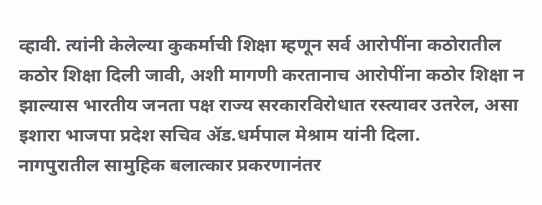व्हावी. त्यांनी केलेल्या कुकर्माची शिक्षा म्हणून सर्व आरोपींना कठोरातील कठोर शिक्षा दिली जावी, अशी मागणी करतानाच आरोपींना कठोर शिक्षा न झाल्यास भारतीय जनता पक्ष राज्य सरकारविरोधात रस्त्यावर उतरेल, असा इशारा भाजपा प्रदेश सचिव ॲड.धर्मपाल मेश्राम यांनी दिला.
नागपुरातील सामुहिक बलात्कार प्रकरणानंतर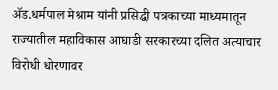ॲड.धर्मपाल मेश्राम यांनी प्रसिद्धी पत्रकाच्या माध्यमातून राज्यातील महाविकास आघाडी सरकारच्या दलित अत्याचार विरोधी धोरणावर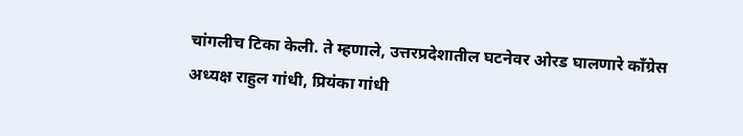चांगलीच टिका केली. ते म्हणाले, उत्तरप्रदेशातील घटनेवर ओरड घालणारे काँग्रेस अध्यक्ष राहुल गांधी, प्रियंका गांधी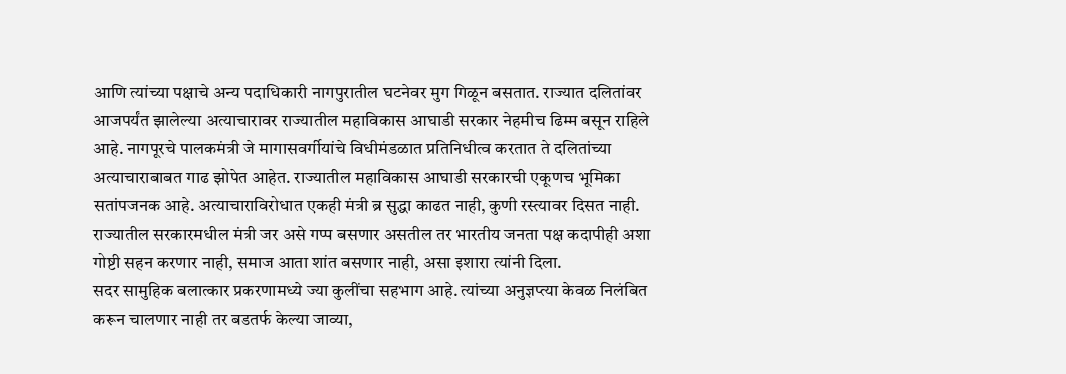आणि त्यांच्या पक्षाचे अन्य पदाधिकारी नागपुरातील घटनेवर मुग गिळून बसतात. राज्यात दलितांवर आजपर्यंत झालेल्या अत्याचारावर राज्यातील महाविकास आघाडी सरकार नेहमीच ढिम्म बसून राहिले आहे. नागपूरचे पालकमंत्री जे मागासवर्गीयांचे विधीमंडळात प्रतिनिधीत्व करतात ते दलितांच्या अत्याचाराबाबत गाढ झोपेत आहेत. राज्यातील महाविकास आघाडी सरकारची एकूणच भूमिका सतांपजनक आहे. अत्याचाराविरोधात एकही मंत्री ब्र सुद्धा काढत नाही, कुणी रस्त्यावर दिसत नाही. राज्यातील सरकारमधील मंत्री जर असे गप्प बसणार असतील तर भारतीय जनता पक्ष कदापीही अशा गोष्टी सहन करणार नाही, समाज आता शांत बसणार नाही, असा इशारा त्यांनी दिला.
सदर सामुहिक बलात्कार प्रकरणामध्ये ज्या कुलींचा सहभाग आहे. त्यांच्या अनुज्ञप्त्या केवळ निलंबित करून चालणार नाही तर बडतर्फ केल्या जाव्या,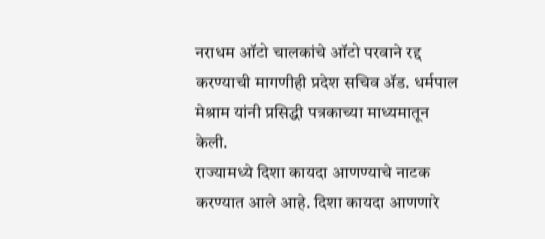नराधम ऑटो चालकांचे ऑटो परवाने रद्द करण्याची मागणीही प्रदेश सचिव ॲड. धर्मपाल मेश्राम यांनी प्रसिद्धी पत्रकाच्या माध्यमातून केली.
राज्यामध्ये दिशा कायदा आणण्याचे नाटक करण्यात आले आहे. दिशा कायदा आणणारे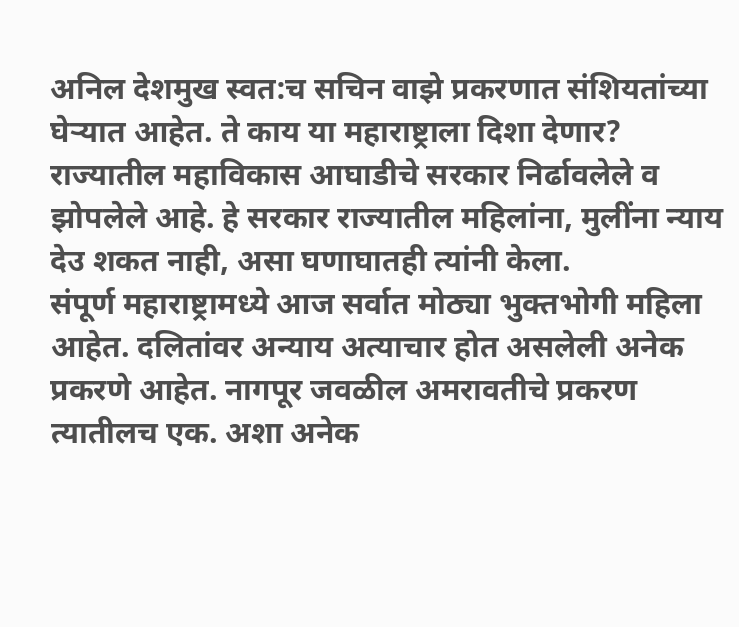अनिल देशमुख स्वत:च सचिन वाझे प्रकरणात संशियतांच्या घेऱ्यात आहेत. ते काय या महाराष्ट्राला दिशा देणार? राज्यातील महाविकास आघाडीचे सरकार निर्ढावलेले व झोपलेले आहे. हे सरकार राज्यातील महिलांना, मुलींना न्याय देउ शकत नाही, असा घणाघातही त्यांनी केला.
संपूर्ण महाराष्ट्रामध्ये आज सर्वात मोठ्या भुक्तभोगी महिला आहेत. दलितांवर अन्याय अत्याचार होत असलेली अनेक प्रकरणे आहेत. नागपूर जवळील अमरावतीचे प्रकरण त्यातीलच एक. अशा अनेक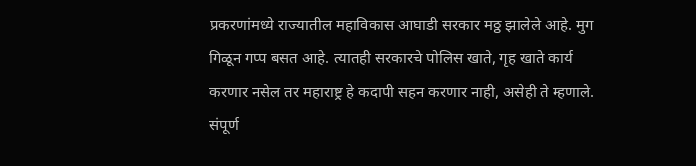प्रकरणांमध्ये राज्यातील महाविकास आघाडी सरकार मठ्ठ झालेले आहे. मुग गिळून गप्प बसत आहे. त्यातही सरकारचे पोलिस खाते, गृह खाते कार्य करणार नसेल तर महाराष्ट्र हे कदापी सहन करणार नाही, असेही ते म्हणाले.
संपूर्ण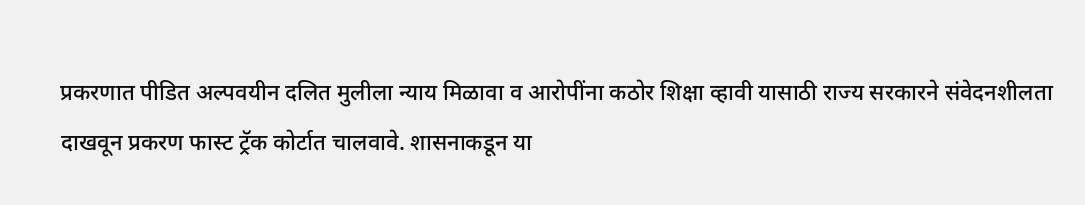प्रकरणात पीडित अल्पवयीन दलित मुलीला न्याय मिळावा व आरोपींना कठोर शिक्षा व्हावी यासाठी राज्य सरकारने संवेदनशीलता दाखवून प्रकरण फास्ट ट्रॅक कोर्टात चालवावे. शासनाकडून या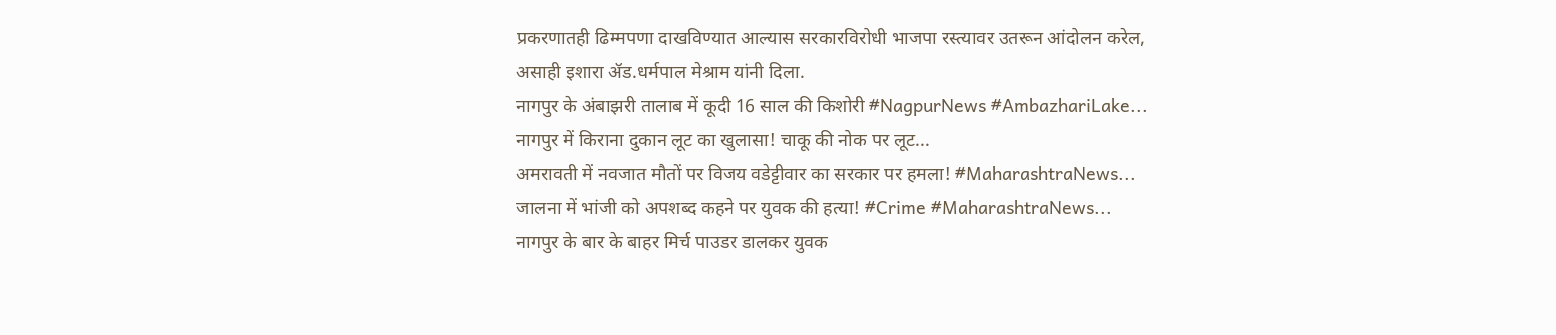प्रकरणातही ढिम्मपणा दाखविण्यात आल्यास सरकारविरोधी भाजपा रस्त्यावर उतरून आंदोलन करेल, असाही इशारा ॲड.धर्मपाल मेश्राम यांनी दिला.
नागपुर के अंबाझरी तालाब में कूदी 16 साल की किशोरी #NagpurNews #AmbazhariLake...
नागपुर में किराना दुकान लूट का खुलासा! चाकू की नोक पर लूट...
अमरावती में नवजात मौतों पर विजय वडेट्टीवार का सरकार पर हमला! #MaharashtraNews...
जालना में भांजी को अपशब्द कहने पर युवक की हत्या! #Crime #MaharashtraNews...
नागपुर के बार के बाहर मिर्च पाउडर डालकर युवक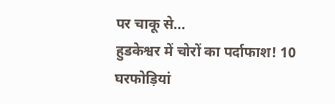पर चाकू से...
हुडकेश्वर में चोरों का पर्दाफाश! 10 घरफोड़ियां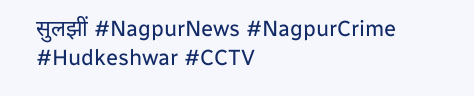सुलझीं #NagpurNews #NagpurCrime #Hudkeshwar #CCTV